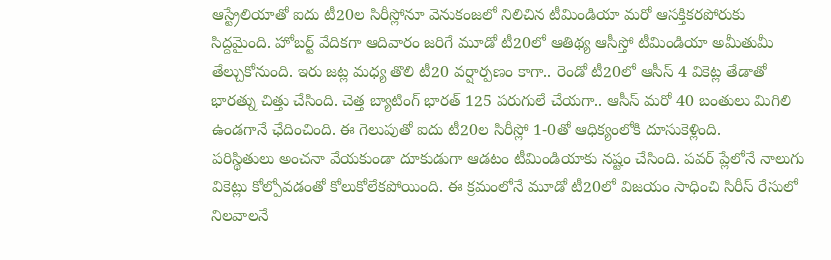ఆస్ట్రేలియాతో ఐదు టీ20ల సిరీస్లోనూ వెనుకంజలో నిలిచిన టీమిండియా మరో ఆసక్తికరపోరుకు సిద్దమైంది. హోబర్ట్ వేదికగా ఆదివారం జరిగే మూడో టీ20లో ఆతిథ్య ఆసీస్తో టీమిండియా అమీతుమీ తేల్చుకోనుంది. ఇరు జట్ల మధ్య తొలి టీ20 వర్షార్పణం కాగా.. రెండో టీ20లో ఆసీస్ 4 వికెట్ల తేడాతో భారత్ను చిత్తు చేసింది. చెత్త బ్యాటింగ్ భారత్ 125 పరుగులే చేయగా.. ఆసీస్ మరో 40 బంతులు మిగిలి ఉండగానే ఛేదించింది. ఈ గెలుపుతో ఐదు టీ20ల సిరీస్లో 1-0తో ఆధిక్యంలోకి దూసుకెళ్లింది.
పరిస్థితులు అంచనా వేయకుండా దూకుడుగా ఆడటం టీమిండియాకు నష్టం చేసింది. పవర్ ప్లేలోనే నాలుగు వికెట్లు కోల్పోవడంతో కోలుకోలేకపోయింది. ఈ క్రమంలోనే మూడో టీ20లో విజయం సాధించి సిరీస్ రేసులో నిలవాలనే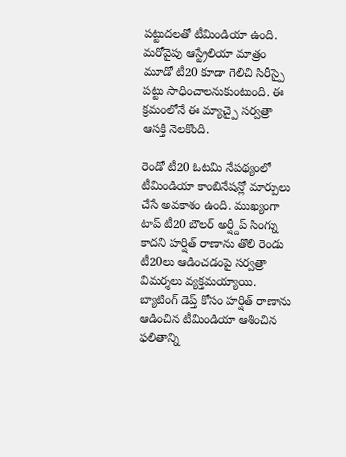పట్టుదలతో టీమిండియా ఉంది. మరోవైపు ఆస్ట్రేలియా మాత్రం మూడో టీ20 కూడా గెలిచి సిరీస్పై పట్టు సాధించాలనుకుంటుంది. ఈ క్రమంలోనే ఈ మ్యాచ్పై సర్వత్రా ఆసక్తి నెలకొంది.

రెండో టీ20 ఓటమి నేపథ్యంలో టీమిండియా కాంబినేషన్లో మార్పులు చేసే అవకాశం ఉంది. ముఖ్యంగా టాప్ టీ20 బౌలర్ అర్ష్దీప్ సింగ్ను కాదని హర్షిత్ రాణాను తొలి రెండు టీ20లు ఆడించడంపై సర్వత్రా విమర్శలు వ్యక్తమయ్యాయి. బ్యాటింగ్ డెప్త్ కోసం హర్షిత్ రాణాను ఆడించిన టీమిండియా ఆశించిన ఫలితాన్ని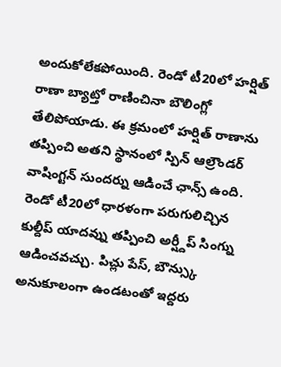అందుకోలేకపోయింది. రెండో టీ20లో హర్షిత్ రాణా బ్యాట్తో రాణించినా బౌలింగ్లో తేలిపోయాడు. ఈ క్రమంలో హర్షిత్ రాణాను తప్పించి అతని స్థానంలో స్పిన్ ఆల్రౌండర్ వాషింగ్టన్ సుందర్ను ఆడించే ఛాన్స్ ఉంది.
రెండో టీ20లో ధారళంగా పరుగులిచ్చిన కుల్దీప్ యాదవ్ను తప్పించి అర్ష్దీప్ సింగ్ను ఆడించవచ్చు. పిచ్లు పేస్, బౌన్స్కు అనుకూలంగా ఉండటంతో ఇద్దరు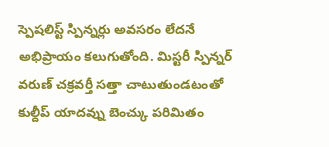స్పెషలిస్ట్ స్పిన్నర్లు అవసరం లేదనే అభిప్రాయం కలుగుతోంది. మిస్టరీ స్పిన్నర్ వరుణ్ చక్రవర్తీ సత్తా చాటుతుండటంతో కుల్దీప్ యాదవ్ను బెంచ్కు పరిమితం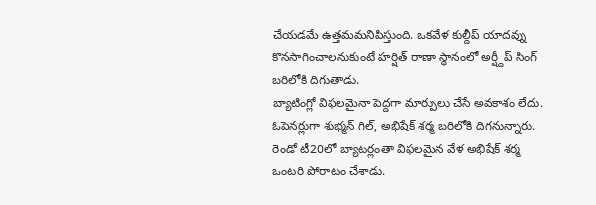చేయడమే ఉత్తమమనిపిస్తుంది. ఒకవేళ కుల్దీప్ యాదవ్ను కొనసాగించాలనుకుంటే హర్షిత్ రాణా స్థానంలో అర్ష్దీప్ సింగ్ బరిలోకి దిగుతాడు.
బ్యాటింగ్లో విఫలమైనా పెద్దగా మార్పులు చేసే అవకాశం లేదు. ఓపెనర్లుగా శుభ్మన్ గిల్, అభిషేక్ శర్మ బరిలోకి దిగనున్నారు. రెండో టీ20లో బ్యాటర్లంతా విఫలమైన వేళ అభిషేక్ శర్మ ఒంటరి పోరాటం చేశాడు.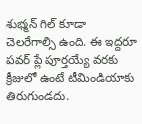శుభ్మన్ గిల్ కూడా చెలరేగాల్సి ఉంది. ఈ ఇద్దరూ పవర్ ప్లే పూర్తయ్యే వరకు క్రీజులో ఉంటే టీమిండియాకు తిరుగుండదు.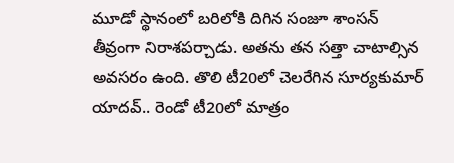మూడో స్థానంలో బరిలోకి దిగిన సంజూ శాంసన్ తీవ్రంగా నిరాశపర్చాడు. అతను తన సత్తా చాటాల్సిన అవసరం ఉంది. తొలి టీ20లో చెలరేగిన సూర్యకుమార్ యాదవ్.. రెండో టీ20లో మాత్రం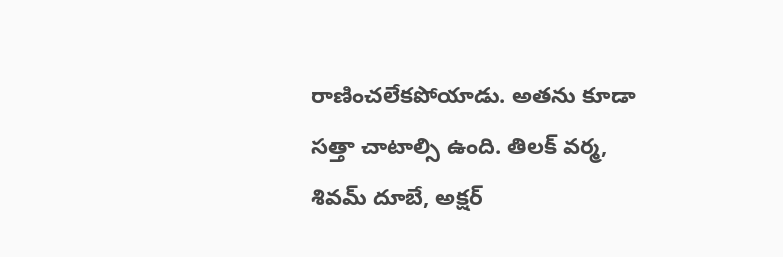రాణించలేకపోయాడు. అతను కూడా సత్తా చాటాల్సి ఉంది. తిలక్ వర్మ, శివమ్ దూబే, అక్షర్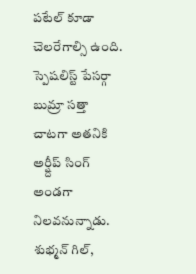పటేల్ కూడా చెలరేగాల్సి ఉంది. స్పెషలిస్ట్ పేసర్గా బుమ్రా సత్తా చాటగా అతనికి అర్ష్దీప్ సింగ్ అండగా నిలవనున్నాడు.
శుభ్మన్ గిల్,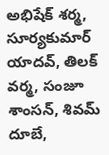అభిషేక్ శర్మ, సూర్యకుమార్ యాదవ్, తిలక్ వర్మ, సంజూ శాంసన్, శివమ్ దూబే,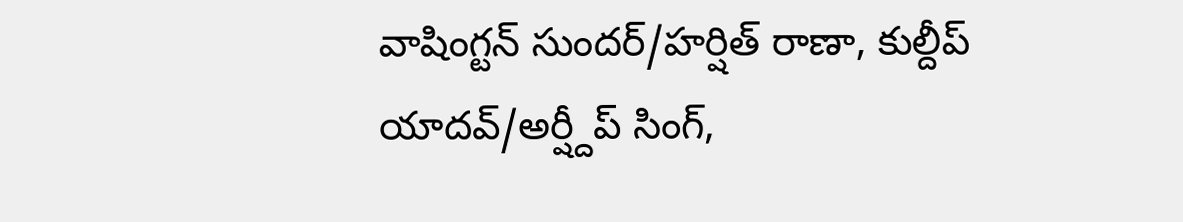వాషింగ్టన్ సుందర్/హర్షిత్ రాణా, కుల్దీప్ యాదవ్/అర్ష్దీప్ సింగ్,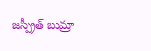జస్ప్రీత్ బుమ్రా